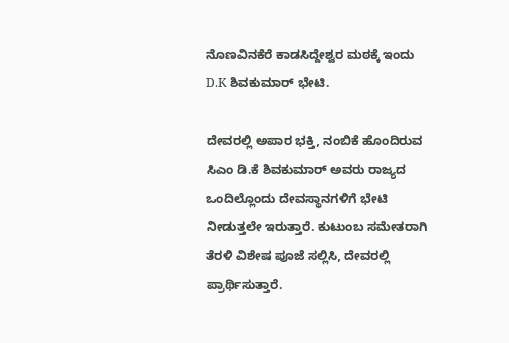ನೊಣವಿನಕೆರೆ ಕಾಡಸಿದ್ದೇಶ್ವರ ಮಠಕ್ಕೆ ಇಂದು D.K ಶಿವಕುಮಾರ್ ಭೇಟಿ.

ದೇವರಲ್ಲಿ ಅಪಾರ ಭಕ್ತಿ, ನಂಬಿಕೆ ಹೊಂದಿರುವ ಸಿಎಂ ಡಿ.ಕೆ ಶಿವಕುಮಾರ್ ಅವರು ರಾಜ್ಯದ ಒಂದಿಲ್ಲೊಂದು ದೇವಸ್ಥಾನಗಳಿಗೆ ಭೇಟಿ ನೀಡುತ್ತಲೇ ಇರುತ್ತಾರೆ. ಕುಟುಂಬ ಸಮೇತರಾಗಿ ತೆರಳಿ ವಿಶೇಷ ಪೂಜೆ ಸಲ್ಲಿಸಿ, ದೇವರಲ್ಲಿ ಪ್ರಾರ್ಥಿಸುತ್ತಾರೆ.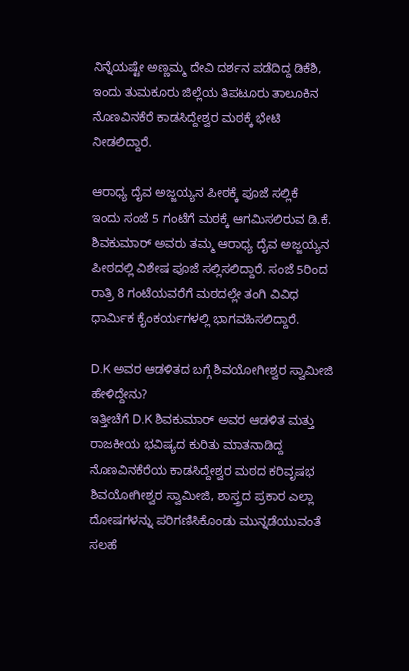ನಿನ್ನೆಯಷ್ಟೇ ಅಣ್ಣಮ್ಮ ದೇವಿ ದರ್ಶನ ಪಡೆದಿದ್ದ ಡಿಕೆಶಿ, ಇಂದು ತುಮಕೂರು ಜಿಲ್ಲೆಯ ತಿಪಟೂರು ತಾಲೂಕಿನ ನೊಣವಿನಕೆರೆ ಕಾಡಸಿದ್ದೇಶ್ವರ ಮಠಕ್ಕೆ ಭೇಟಿ ನೀಡಲಿದ್ದಾರೆ.

ಆರಾಧ್ಯ ದೈವ ಅಜ್ಜಯ್ಯನ ಪೀಠಕ್ಕೆ ಪೂಜೆ ಸಲ್ಲಿಕೆ
ಇಂದು ಸಂಜೆ 5 ಗಂಟೆಗೆ ಮಠಕ್ಕೆ ಆಗಮಿಸಲಿರುವ ಡಿ.ಕೆ. ಶಿವಕುಮಾರ್ ಅವರು ತಮ್ಮ ಆರಾಧ್ಯ ದೈವ ಅಜ್ಜಯ್ಯನ ಪೀಠದಲ್ಲಿ ವಿಶೇಷ ಪೂಜೆ ಸಲ್ಲಿಸಲಿದ್ದಾರೆ. ಸಂಜೆ 5ರಿಂದ ರಾತ್ರಿ 8 ಗಂಟೆಯವರೆಗೆ ಮಠದಲ್ಲೇ ತಂಗಿ ವಿವಿಧ ಧಾರ್ಮಿಕ ಕೈಂಕರ್ಯಗಳಲ್ಲಿ ಭಾಗವಹಿಸಲಿದ್ದಾರೆ.

D.K ಅವರ ಆಡಳಿತದ ಬಗ್ಗೆ ಶಿವಯೋಗೀಶ್ವರ ಸ್ವಾಮೀಜಿ ಹೇಳಿದ್ದೇನು?
ಇತ್ತೀಚೆಗೆ D.K ಶಿವಕುಮಾರ್ ಅವರ ಆಡಳಿತ ಮತ್ತು ರಾಜಕೀಯ ಭವಿಷ್ಯದ ಕುರಿತು ಮಾತನಾಡಿದ್ದ ನೊಣವಿನಕೆರೆಯ ಕಾಡಸಿದ್ದೇಶ್ವರ ಮಠದ ಕರಿವೃಷಭ ಶಿವಯೋಗೀಶ್ವರ ಸ್ವಾಮೀಜಿ, ಶಾಸ್ತ್ರದ ಪ್ರಕಾರ ಎಲ್ಲಾ ದೋಷಗಳನ್ನು ಪರಿಗಣಿಸಿಕೊಂಡು ಮುನ್ನಡೆಯುವಂತೆ ಸಲಹೆ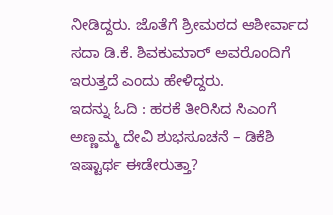ನೀಡಿದ್ದರು. ಜೊತೆಗೆ ಶ್ರೀಮಠದ ಆಶೀರ್ವಾದ ಸದಾ ಡಿ.ಕೆ. ಶಿವಕುಮಾರ್ ಅವರೊಂದಿಗೆ ಇರುತ್ತದೆ ಎಂದು ಹೇಳಿದ್ದರು.
ಇದನ್ನು ಓದಿ : ಹರಕೆ ತೀರಿಸಿದ ಸಿಎಂಗೆ ಅಣ್ಣಮ್ಮ ದೇವಿ ಶುಭಸೂಚನೆ – ಡಿಕೆಶಿ ಇಷ್ಟಾರ್ಥ ಈಡೇರುತ್ತಾ?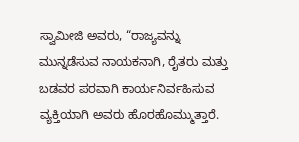ಸ್ವಾಮೀಜಿ ಅವರು, “ರಾಜ್ಯವನ್ನು ಮುನ್ನಡೆಸುವ ನಾಯಕನಾಗಿ, ರೈತರು ಮತ್ತು ಬಡವರ ಪರವಾಗಿ ಕಾರ್ಯನಿರ್ವಹಿಸುವ ವ್ಯಕ್ತಿಯಾಗಿ ಅವರು ಹೊರಹೊಮ್ಮುತ್ತಾರೆ.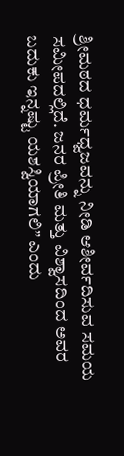ಶ್ರೀಮಠದ ಧರ್ಮಧ್ವಜವನ್ನು ನೀಡಿ ಆಶೀರ್ವದಿಸುವ ಸಮಯ ಸಮೀಪದಲ್ಲಿದೆ. ಜನರ ಪ್ರೀತಿ ಮತ್ತು ವಿಶ್ವಾಸದಿಂದ ಅವರ ಬದುಕು ಇನ್ನಷ್ಟು ಯಶಸ್ವಿಯಾಗಲಿ” ಎಂದು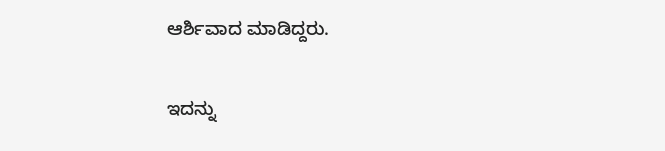ಆರ್ಶಿವಾದ ಮಾಡಿದ್ದರು.

ಇದನ್ನು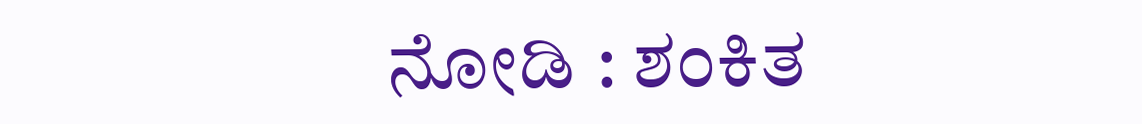ನೋಡಿ : ಶಂಕಿತ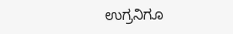ಉಗ್ರನಿಗೂ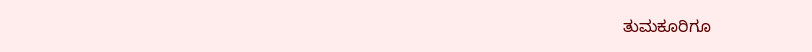ತುಮಕೂರಿಗೂ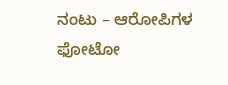ನಂಟು – ಆರೋಪಿಗಳ ಫೋಟೋ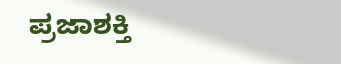ಪ್ರಜಾಶಕ್ತಿ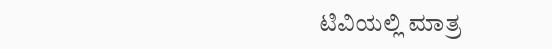ಟಿವಿಯಲ್ಲಿ ಮಾತ್ರ